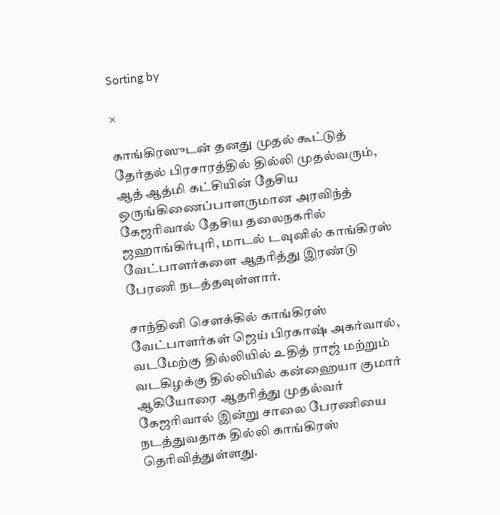Sorting by

×

காங்கிரஸுடன் தனது முதல் கூட்டுத் தேர்தல் பிரசாரத்தில் தில்லி முதல்வரும், ஆத் ஆத்மி கட்சியின் தேசிய ஒருங்கிணைப்பாளருமான அரவிந்த் கேஜரிவால் தேசிய தலைநகரில் ஜஹாங்கிர்புரி, மாடல் டவுனில் காங்கிரஸ் வேட்பாளர்களை ஆதரித்து இரண்டு பேரணி நடத்தவுள்ளார்.

சாந்தினி சௌக்கில் காங்கிரஸ் வேட்பாளர்கள் ஜெய் பிரகாஷ் அகர்வால், வடமேற்கு தில்லியில் உதித் ராஜ் மற்றும் வடகிழக்கு தில்லியில் கன்ஹையா குமார் ஆகியோரை ஆதரித்து முதல்வர் கேஜரிவால் இன்று சாலை பேரணியை நடத்துவதாக தில்லி காங்கிரஸ் தெரிவித்துள்ளது.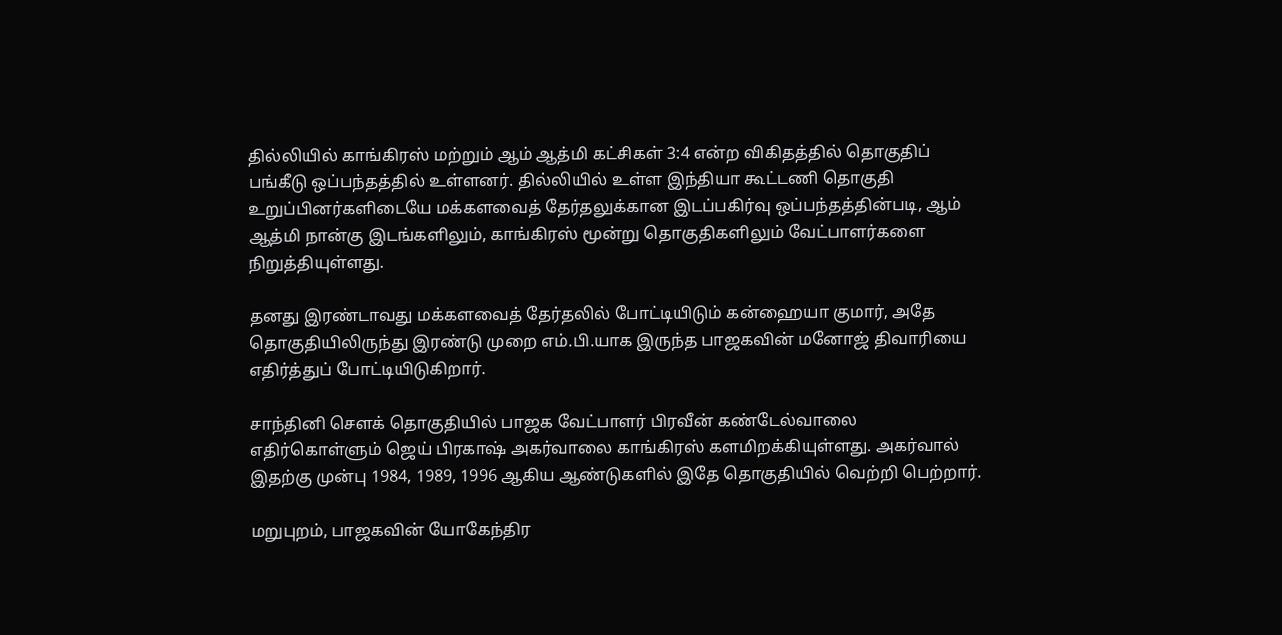தில்லியில் காங்கிரஸ் மற்றும் ஆம் ஆத்மி கட்சிகள் 3:4 என்ற விகிதத்தில் தொகுதிப் பங்கீடு ஒப்பந்தத்தில் உள்ளனர். தில்லியில் உள்ள இந்தியா கூட்டணி தொகுதி உறுப்பினர்களிடையே மக்களவைத் தேர்தலுக்கான இடப்பகிர்வு ஒப்பந்தத்தின்படி, ஆம் ஆத்மி நான்கு இடங்களிலும், காங்கிரஸ் மூன்று தொகுதிகளிலும் வேட்பாளர்களை நிறுத்தியுள்ளது.

தனது இரண்டாவது மக்களவைத் தேர்தலில் போட்டியிடும் கன்ஹையா குமார், அதே தொகுதியிலிருந்து இரண்டு முறை எம்.பி.யாக இருந்த பாஜகவின் மனோஜ் திவாரியை எதிர்த்துப் போட்டியிடுகிறார்.

சாந்தினி சௌக் தொகுதியில் பாஜக வேட்பாளர் பிரவீன் கண்டேல்வாலை எதிர்கொள்ளும் ஜெய் பிரகாஷ் அகர்வாலை காங்கிரஸ் களமிறக்கியுள்ளது. அகர்வால் இதற்கு முன்பு 1984, 1989, 1996 ஆகிய ஆண்டுகளில் இதே தொகுதியில் வெற்றி பெற்றார்.

மறுபுறம், பாஜகவின் யோகேந்திர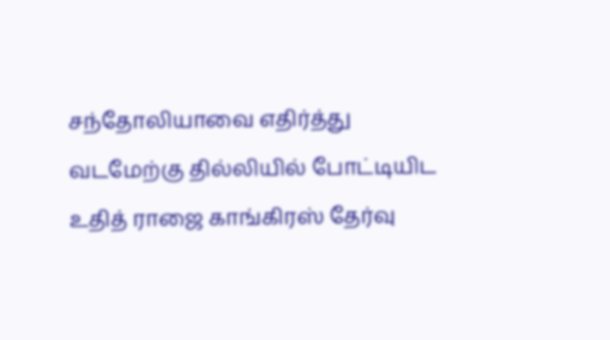சந்தோலியாவை எதிர்த்து வடமேற்கு தில்லியில் போட்டியிட உதித் ராஜை காங்கிரஸ் தேர்வு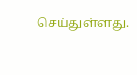செய்துள்ளது.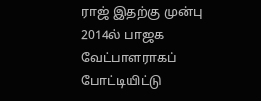ராஜ் இதற்கு முன்பு 2014ல் பாஜக வேட்பாளராகப் போட்டியிட்டு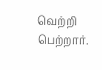வெற்றி பெற்றார்.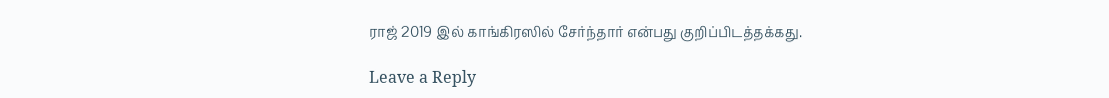ராஜ் 2019 இல் காங்கிரஸில் சேர்ந்தார் என்பது குறிப்பிடத்தக்கது.

Leave a Reply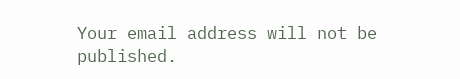Your email address will not be published.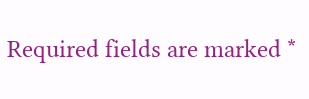Required fields are marked *